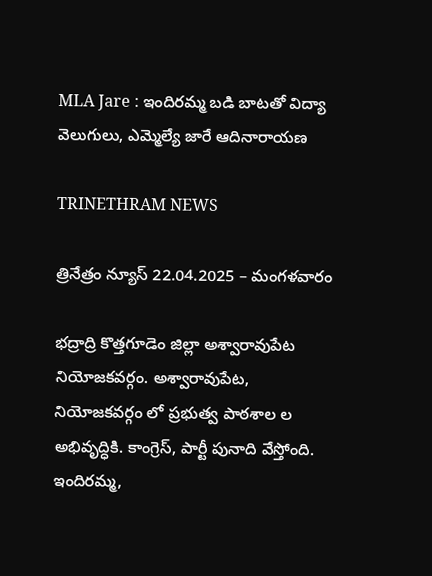MLA Jare : ఇందిరమ్మ బడి బాటతో విద్యా వెలుగులు, ఎమ్మెల్యే జారే ఆదినారాయణ

TRINETHRAM NEWS

త్రినేత్రం న్యూస్ 22.04.2025 – మంగళవారం

భద్రాద్రి కొత్తగూడెం జిల్లా అశ్వారావుపేట నియోజకవర్గం. అశ్వారావుపేట, నియోజకవర్గం లో ప్రభుత్వ పాఠశాల ల అభివృద్ధికి. కాంగ్రెస్, పార్టీ పునాది వేస్తోంది. ఇందిరమ్మ,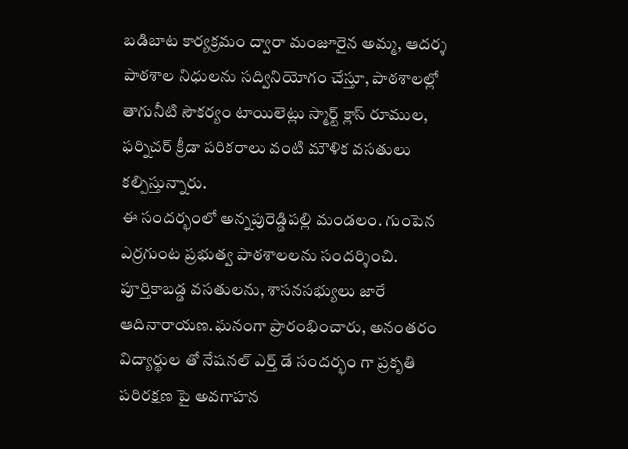బడిబాట కార్యక్రమం ద్వారా మంజూరైన అమ్మ, ఆదర్శ పాఠశాల నిధులను సద్వినియోగం చేస్తూ, పాఠశాలల్లో తాగునీటి సౌకర్యం టాయిలెట్లు స్మార్ట్ క్లాస్‌ రూముల, ఫర్నిచర్ క్రీడా పరికరాలు వంటి మౌళిక వసతులు కల్పిస్తున్నారు.
ఈ సందర్భంలో అన్నపురెడ్డిపల్లి మండలం. గుంపెన ఎర్రగుంట ప్రభుత్వ పాఠశాలలను సందర్శించి. పూర్తికాబడ్డ వసతులను, శాసనసభ్యులు జారే ఆదినారాయణ.ఘనంగా ప్రారంభించారు, అనంతరం విద్యార్థుల తో నేషనల్ ఎర్త్ డే సందర్భం గా ప్రకృతి పరిరక్షణ పై అవగాహన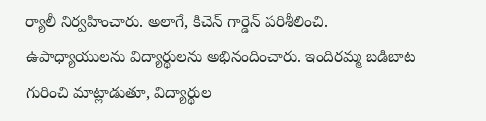ర్యాలీ నిర్వహించారు. అలాగే, కిచెన్ గార్డెన్ పరిశీలించి. ఉపాధ్యాయులను విద్యార్థులను అభినందించారు. ఇందిరమ్మ బడిబాట గురించి మాట్లాడుతూ, విద్యార్థుల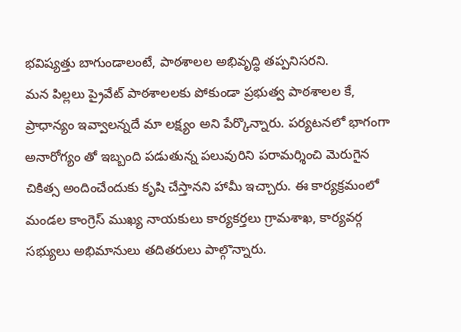భవిష్యత్తు బాగుండాలంటే, పాఠశాలల అభివృద్ధి తప్పనిసరని.
మన పిల్లలు ప్రైవేట్ పాఠశాలలకు పోకుండా ప్రభుత్వ పాఠశాలల కే, ప్రాధాన్యం ఇవ్వాలన్నదే మా లక్ష్యం అని పేర్కొన్నారు. పర్యటనలో భాగంగా అనారోగ్యం తో ఇబ్బంది పడుతున్న పలువురిని పరామర్శించి మెరుగైన చికిత్స అందించేందుకు కృషి చేస్తానని హామీ ఇచ్చారు. ఈ కార్యక్రమంలో మండల కాంగ్రెస్ ముఖ్య నాయకులు కార్యకర్తలు గ్రామశాఖ, కార్యవర్గ సభ్యులు అభిమానులు తదితరులు పాల్గొన్నారు.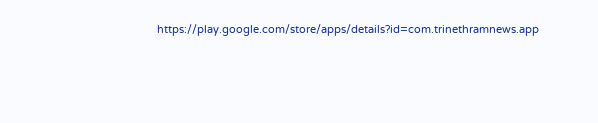https://play.google.com/store/apps/details?id=com.trinethramnews.app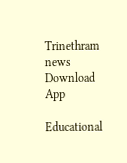Trinethram news
Download App

Educational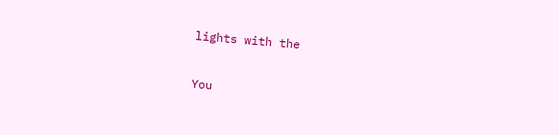lights with the

You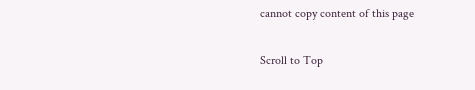cannot copy content of this page

Scroll to Top